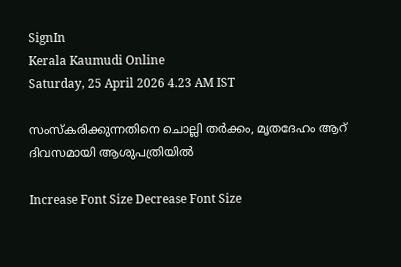SignIn
Kerala Kaumudi Online
Saturday, 25 April 2026 4.23 AM IST

സംസ്കരിക്കുന്നതിനെ ചൊല്ലി തർക്കം, മൃതദേഹം ആറ് ദിവസമായി ആശുപത്രിയിൽ

Increase Font Size Decrease Font Size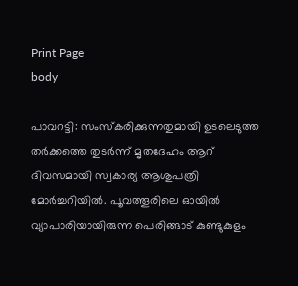Print Page
body

പാവറട്ടി: സംസ്‌കരിക്കുന്നതുമായി ഉടലെടുത്ത തർക്കത്തെ തുടർന്ന് മൃതദേഹം ആറ് ദിവസമായി സ്വകാര്യ ആശുപത്രി മോർച്ചറിയിൽ. പൂവത്തൂരിലെ ഓയിൽ വ്യാപാരിയായിരുന്ന പെരിങ്ങാട് കുണ്ടുകുളം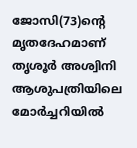ജോസി(73)ന്റെ മൃതദേഹമാണ് തൃശൂർ അശ്വിനി ആശുപത്രിയിലെ മോർച്ചറിയിൽ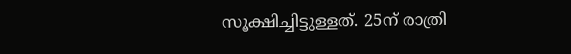സൂക്ഷിച്ചിട്ടുള്ളത്. 25ന് രാത്രി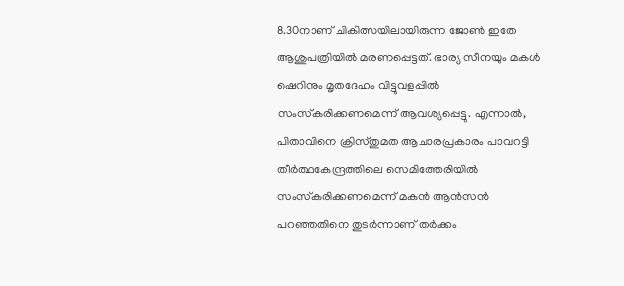8.30നാണ് ചികിത്സയിലായിരുന്ന ജോൺ ഇതേ ആശുപത്രിയിൽ മരണപ്പെട്ടത്. ഭാര്യ സീനയും മകൾ ഷെറിനും മൃതദേഹം വിട്ടുവളപ്പിൽ സംസ്‌കരിക്കണമെന്ന് ആവശ്യപ്പെട്ടു. എന്നാൽ, പിതാവിനെ ക്രിസ്തുമത ആചാരപ്രകാരം പാവറട്ടി തീർത്ഥകേന്ദ്രത്തിലെ സെമിത്തേരിയിൽ സംസ്‌കരിക്കണമെന്ന് മകൻ ആൻസൻ പറഞ്ഞതിനെ തുടർന്നാണ് തർക്കം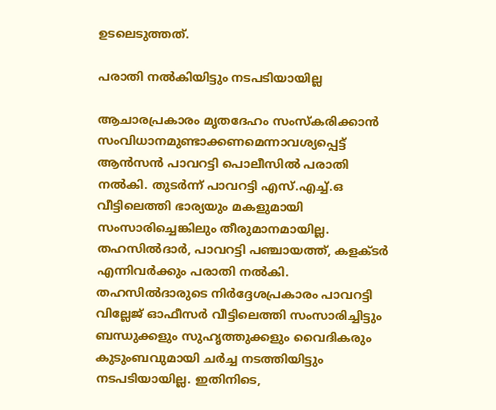ഉടലെടുത്തത്.

പരാതി നൽകിയിട്ടും നടപടിയായില്ല

ആചാരപ്രകാരം മൃതദേഹം സംസ്‌കരിക്കാൻ സംവിധാനമുണ്ടാക്കണമെന്നാവശ്യപ്പെട്ട് ആൻസൻ പാവറട്ടി പൊലീസിൽ പരാതി നൽകി. തുടർന്ന് പാവറട്ടി എസ്.എച്ച്.ഒ വീട്ടിലെത്തി ഭാര്യയും മകളുമായി സംസാരിച്ചെങ്കിലും തീരുമാനമായില്ല. തഹസിൽദാർ, പാവറട്ടി പഞ്ചായത്ത്, കളക്ടർ എന്നിവർക്കും പരാതി നൽകി. തഹസിൽദാരുടെ നിർദ്ദേശപ്രകാരം പാവറട്ടി വില്ലേജ് ഓഫീസർ വീട്ടിലെത്തി സംസാരിച്ചിട്ടും ബന്ധുക്കളും സുഹൃത്തുക്കളും വൈദികരും കുടുംബവുമായി ചർച്ച നടത്തിയിട്ടും നടപടിയായില്ല. ഇതിനിടെ,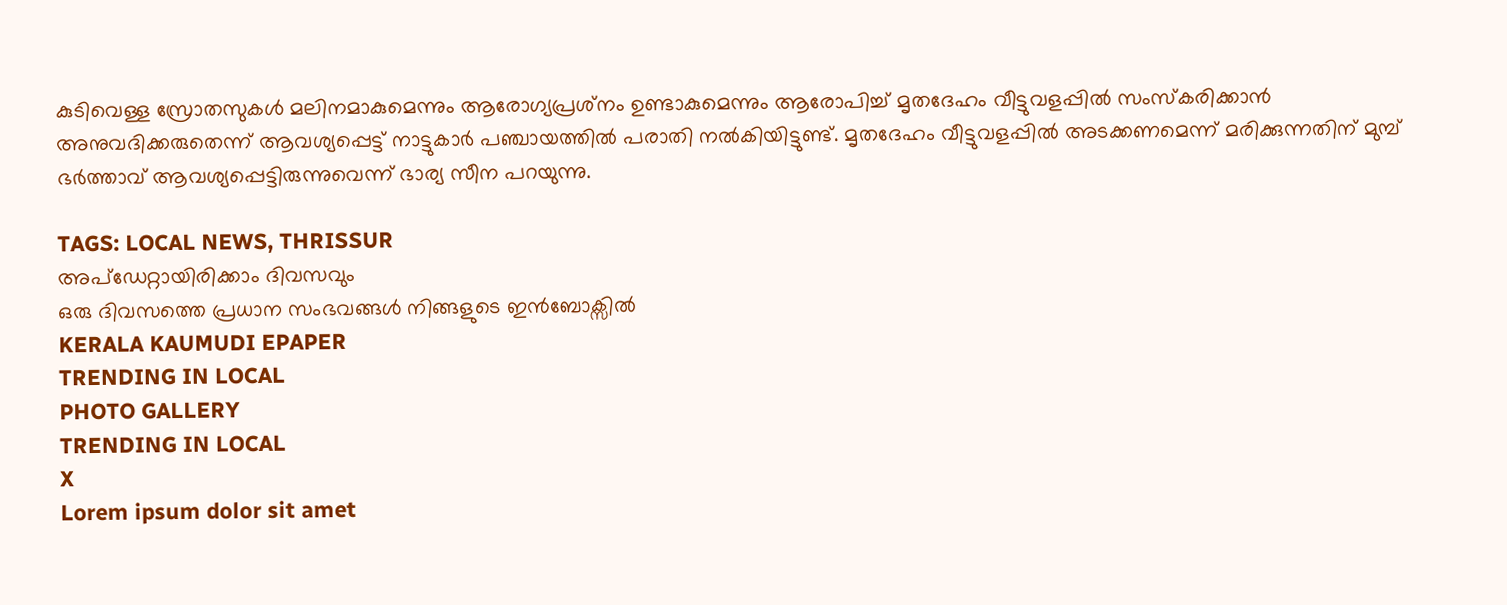കുടിവെള്ള സ്രോതസുകൾ മലിനമാകുമെന്നും ആരോഗ്യപ്രശ്‌നം ഉണ്ടാകുമെന്നും ആരോപിച്ച് മൃതദേഹം വീട്ടുവളപ്പിൽ സംസ്‌കരിക്കാൻ അനുവദിക്കരുതെന്ന് ആവശ്യപ്പെട്ട് നാട്ടുകാർ പഞ്ചായത്തിൽ പരാതി നൽകിയിട്ടുണ്ട്. മൃതദേഹം വീട്ടുവളപ്പിൽ അടക്കണമെന്ന് മരിക്കുന്നതിന് മുമ്പ് ഭർത്താവ് ആവശ്യപ്പെട്ടിരുന്നുവെന്ന് ഭാര്യ സീന പറയുന്നു.

TAGS: LOCAL NEWS, THRISSUR
അപ്ഡേറ്റായിരിക്കാം ദിവസവും
ഒരു ദിവസത്തെ പ്രധാന സംഭവങ്ങൾ നിങ്ങളുടെ ഇൻബോക്സിൽ
KERALA KAUMUDI EPAPER
TRENDING IN LOCAL
PHOTO GALLERY
TRENDING IN LOCAL
X
Lorem ipsum dolor sit amet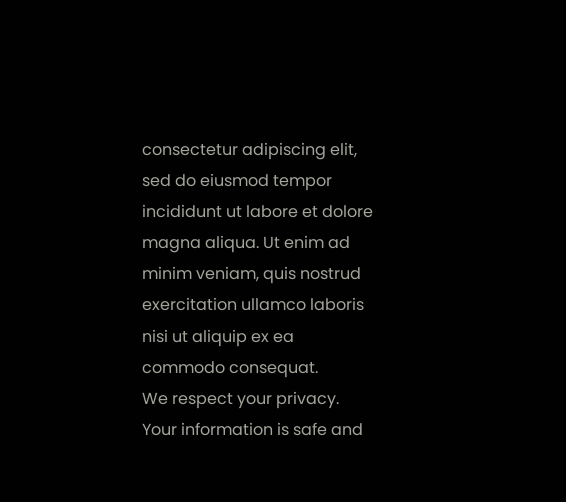consectetur adipiscing elit, sed do eiusmod tempor incididunt ut labore et dolore magna aliqua. Ut enim ad minim veniam, quis nostrud exercitation ullamco laboris nisi ut aliquip ex ea commodo consequat.
We respect your privacy. Your information is safe and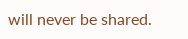will never be shared.